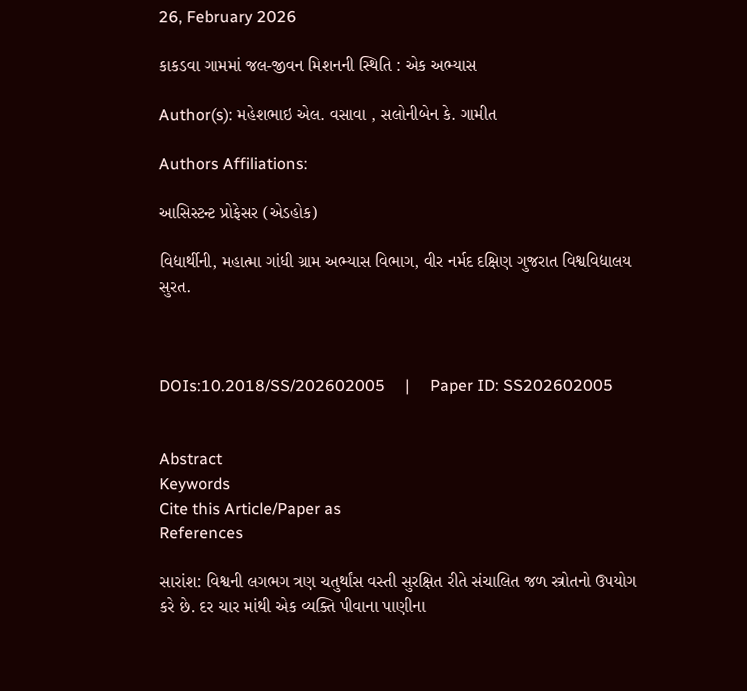26, February 2026

કાકડવા ગામમાં જલ-જીવન મિશનની સ્થિતિ : એક અભ્યાસ

Author(s): મહેશભાઇ એલ. વસાવા , સલોનીબેન કે. ગામીત

Authors Affiliations:

આસિસ્ટન્ટ પ્રોફેસર (એડહોક)

વિદ્યાર્થીની, મહાત્મા ગાંધી ગ્રામ અભ્યાસ વિભાગ, વીર નર્મદ દક્ષિણ ગુજરાત વિશ્વવિદ્યાલય સુરત.



DOIs:10.2018/SS/202602005     |     Paper ID: SS202602005


Abstract
Keywords
Cite this Article/Paper as
References

સારાંશ: વિશ્વની લગભગ ત્રણ ચતુર્થાંસ વસ્તી સુરક્ષિત રીતે સંચાલિત જળ સ્ત્રોતનો ઉપયોગ કરે છે. દર ચાર માંથી એક વ્યક્તિ પીવાના પાણીના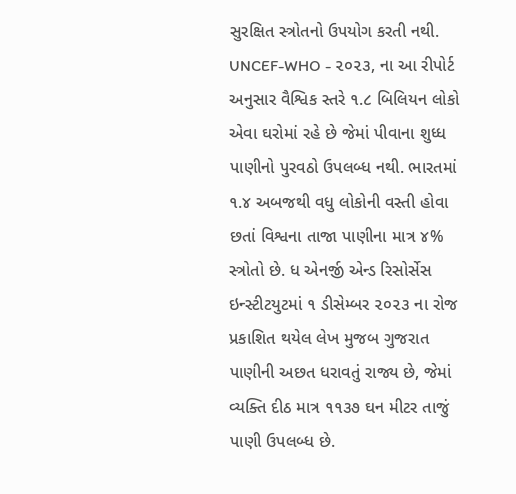સુરક્ષિત સ્ત્રોતનો ઉપયોગ કરતી નથી. UNCEF-WHO - ૨૦૨૩, ના આ રીપોર્ટ અનુસાર વૈશ્વિક સ્તરે ૧.૮ બિલિયન લોકો એવા ઘરોમાં રહે છે જેમાં પીવાના શુધ્ધ પાણીનો પુરવઠો ઉપલબ્ધ નથી. ભારતમાં ૧.૪ અબજથી વધુ લોકોની વસ્તી હોવા છતાં વિશ્વના તાજા પાણીના માત્ર ૪% સ્ત્રોતો છે. ધ એનર્જી એન્ડ રિસોર્સેસ ઇન્સ્ટીટયુટમાં ૧ ડીસેમ્બર ૨૦૨૩ ના રોજ પ્રકાશિત થયેલ લેખ મુજબ ગુજરાત પાણીની અછત ધરાવતું રાજ્ય છે, જેમાં વ્યક્તિ દીઠ માત્ર ૧૧૩૭ ઘન મીટર તાજું પાણી ઉપલબ્ધ છે.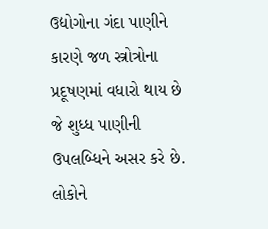ઉદ્યોગોના ગંદા પાણીને કારણે જળ સ્ત્રોત્રોના પ્રદૂષણમાં વધારો થાય છે જે શુધ્ધ પાણીની ઉપલબ્ધિને અસર કરે છે. લોકોને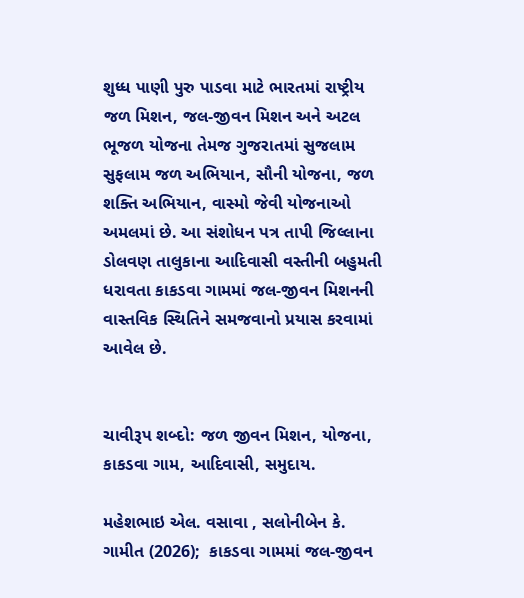શુધ્ધ પાણી પુરુ પાડવા માટે ભારતમાં રાષ્ટ્રીય જળ મિશન, જલ-જીવન મિશન અને અટલ ભૂજળ યોજના તેમજ ગુજરાતમાં સુજલામ સુફલામ જળ અભિયાન, સૌની યોજના, જળ શક્તિ અભિયાન, વાસ્મો જેવી યોજનાઓ અમલમાં છે. આ સંશોધન પત્ર તાપી જિલ્લાના ડોલવણ તાલુકાના આદિવાસી વસ્તીની બહુમતી ધરાવતા કાકડવા ગામમાં જલ-જીવન મિશનની વાસ્તવિક સ્થિતિને સમજવાનો પ્રયાસ કરવામાં આવેલ છે.


ચાવીરૂપ શબ્દો: જળ જીવન મિશન, યોજના, કાકડવા ગામ, આદિવાસી, સમુદાય.

મહેશભાઇ એલ. વસાવા , સલોનીબેન કે. ગામીત (2026);  કાકડવા ગામમાં જલ-જીવન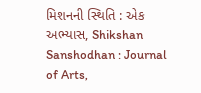મિશનની સ્થિતિ : એક અભ્યાસ, Shikshan Sanshodhan : Journal of Arts,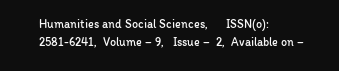Humanities and Social Sciences,      ISSN(o): 2581-6241,  Volume – 9,   Issue –  2,  Available on –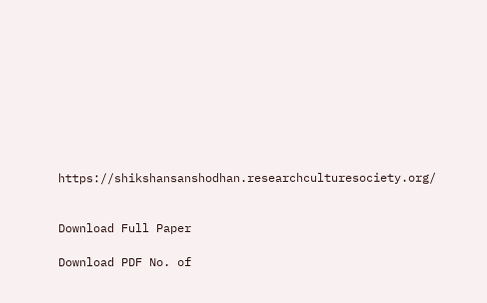https://shikshansanshodhan.researchculturesociety.org/


Download Full Paper

Download PDF No. of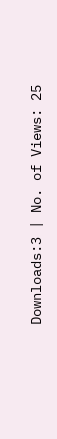Downloads:3 | No. of Views: 25